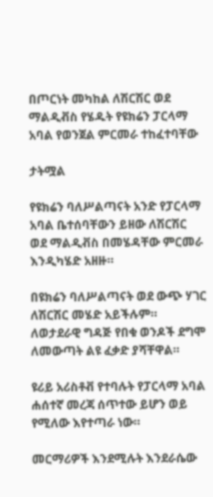በጦርነት መካከል ለሽርሽር ወደ ማልዲቭስ የሄዱት የዩክሬን ፓርላማ አባል የወንጀል ምርመራ ተከፈተባቸው

ታትሟል

የዩክሬን ባለሥልጣናት አንድ የፓርላማ አባል ቤተሰባቸውን ይዘው ለሽርሽር ወደ ማልዲቭስ በመሄዳቸው ምርመራ እንዲካሄድ አዘዙ።

በዩክሬን ባለሥልጣናት ወደ ውጭ ሃገር ለሽርሽር መሄድ አይችሉም። ለወታደራዊ ግዳጅ የበቁ ወንዶች ደግሞ ለመውጣት ልዩ ፈቃድ ያሻቸዋል።

ዩሪይ አሪስቶቭ የተባሉት የፓርላማ አባል ሐሰተኛ መረጃ ሰጥተው ይሆን ወይ የሚለው እየተጣራ ነው።

መርማሪዎች እንደሚሉት እንደራሴው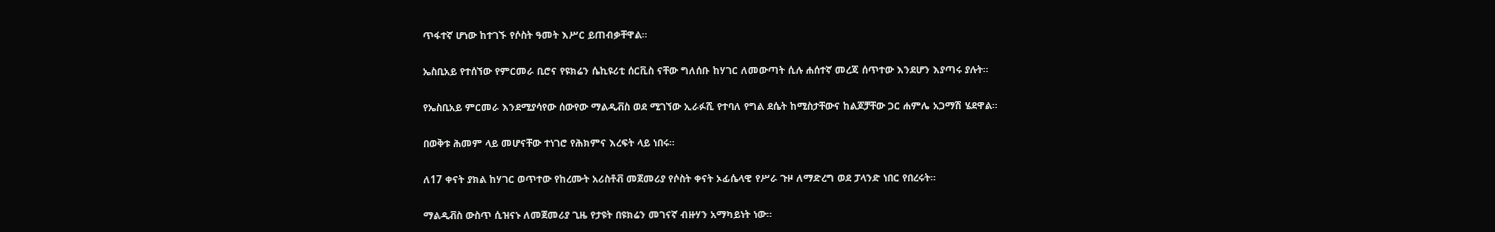ጥፋተኛ ሆነው ከተገኙ የሶስት ዓመት እሥር ይጠብቃቸዋል።

ኤስቢአይ የተሰኘው የምርመራ ቢሮና የዩክሬን ሴኪዩሪቲ ሰርቪስ ናቸው ግለሰቡ ከሃገር ለመውጣት ሲሉ ሐሰተኛ መረጃ ሰጥተው እንደሆን እያጣሩ ያሉት።

የኤስቢአይ ምርመራ እንደሚያሳየው ሰውየው ማልዲቭስ ወደ ሚገኘው ኢራፉሺ የተባለ የግል ደሴት ከሚስታቸውና ከልጆቻቸው ጋር ሐምሌ አጋማሽ ሄደዋል።

በወቅቱ ሕመም ላይ መሆናቸው ተነገሮ የሕክምና እረፍት ላይ ነበሩ።

ለ17 ቀናት ያክል ከሃገር ወጥተው የከረሙት አሪስቶቭ መጀመሪያ የሶስት ቀናት ኦፊሴላዊ የሥራ ጉዞ ለማድረግ ወደ ፓላንድ ነበር የበረሩት።

ማልዲቭስ ውስጥ ሲዝናኑ ለመጀመሪያ ጊዜ የታዩት በዩክሬን መገናኛ ብዙሃን አማካይነት ነው።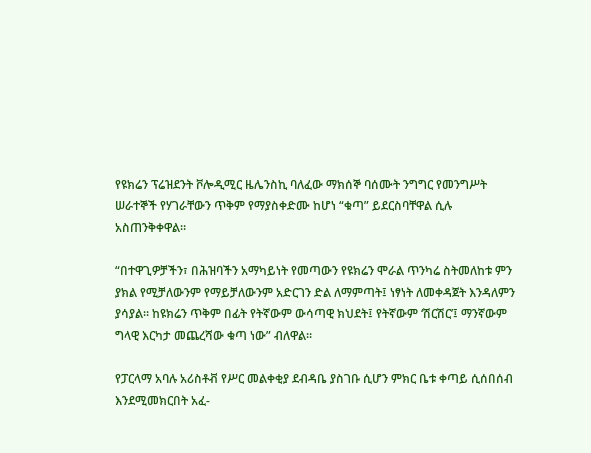የዩክሬን ፕሬዝደንት ቮሎዲሚር ዜሌንስኪ ባለፈው ማክሰኞ ባሰሙት ንግግር የመንግሥት ሠራተኞች የሃገራቸውን ጥቅም የማያስቀድሙ ከሆነ “ቁጣ” ይደርስባቸዋል ሲሉ አስጠንቅቀዋል።

“በተዋጊዎቻችን፣ በሕዝባችን አማካይነት የመጣውን የዩክሬን ሞራል ጥንካሬ ስትመለከቱ ምን ያክል የሚቻለውንም የማይቻለውንም አድርገን ድል ለማምጣት፤ ነፃነት ለመቀዳጀት እንዳለምን ያሳያል። ከዩክሬን ጥቅም በፊት የትኛውም ውሳጣዊ ክህደት፤ የትኛውም ‘ሽርሽር’፤ ማንኛውም ግላዊ እርካታ መጨረሻው ቁጣ ነው” ብለዋል።

የፓርላማ አባሉ አሪስቶቭ የሥር መልቀቂያ ደብዳቤ ያስገቡ ሲሆን ምክር ቤቱ ቀጣይ ሲሰበሰብ እንደሚመክርበት አፈ-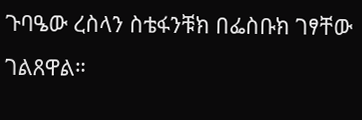ጉባዔው ረስላን ስቴፋንቹክ በፌስቡክ ገፃቸው ገልጸዋል።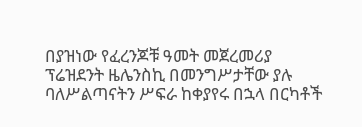በያዝነው የፈረንጆቹ ዓመት መጀረመሪያ ፕሬዝደንት ዜሌንስኪ በመንግሥታቸው ያሉ ባለሥልጣናትን ሥፍራ ከቀያየሩ በኋላ በርካቶች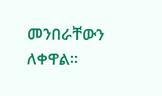መንበራቸውን ለቀዋል።